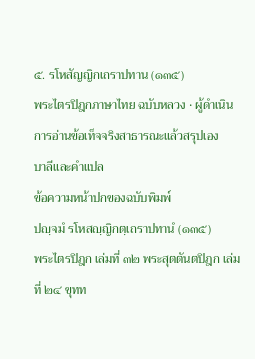๕. รโหสัญญิกเถราปทาน (๑๓๕)
พระไตรปิฎกภาษาไทย ฉบับหลวง · ผู้ดำเนินการอ่านข้อเท็จจริงสาธารณะแล้วสรุปเอง
บาลีและคำแปล
ข้อความหน้าปกของฉบับพิมพ์
ปญฺจมํ รโหสญฺญิกตฺเถราปทานํ (๑๓๕)
พระไตรปิฎก เล่มที่ ๓๒ พระสุตตันตปิฎก เล่มที่ ๒๔ ขุทท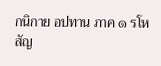กนิกาย อปทาน ภาค ๑ รโหสัญ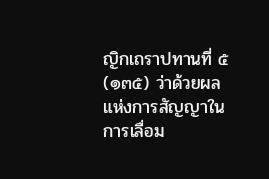ญิกเถราปทานที่ ๕ (๑๓๕) ว่าด้วยผลแห่งการสัญญาในการเลื่อม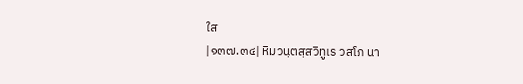ใส
|๑๓๗.๓๔| หิมวนฺตสฺสวิทูเร วสโภ นา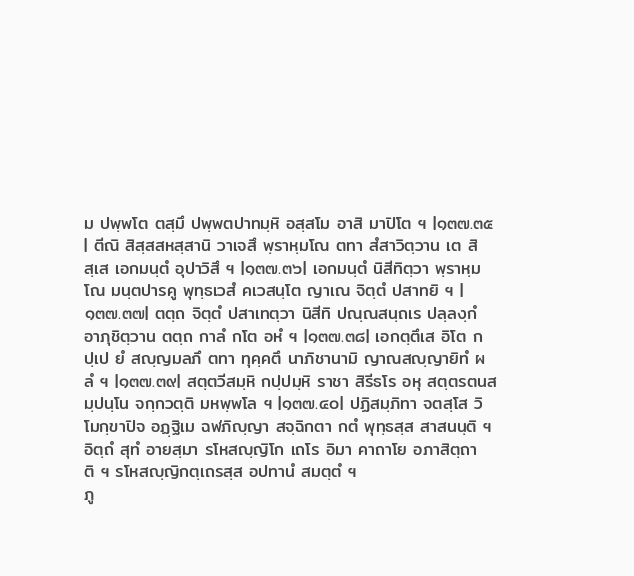ม ปพฺพโต ตสฺมึ ปพฺพตปาทมฺหิ อสฺสโม อาสิ มาปิโต ฯ |๑๓๗.๓๕| ตีณิ สิสฺสสหสฺสานิ วาเจสึ พฺราหฺมโณ ตทา สํสาวิตฺวาน เต สิสฺเส เอกมนฺตํ อุปาวิสึ ฯ |๑๓๗.๓๖| เอกมนฺตํ นิสีทิตฺวา พฺราหฺมโณ มนฺตปารคู พุทฺธเวสํ คเวสนฺโต ญาเณ จิตฺตํ ปสาทยิ ฯ |๑๓๗.๓๗| ตตฺถ จิตฺตํ ปสาเทตฺวา นิสีทิ ปณฺณสนฺถเร ปลฺลงฺกํ อาภุชิตฺวาน ตตฺถ กาลํ กโต อหํ ฯ |๑๓๗.๓๘| เอกตฺตึเส อิโต กปฺเป ยํ สญฺญมลภึ ตทา ทุคฺคตึ นาภิชานามิ ญาณสญฺญายิทํ ผลํ ฯ |๑๓๗.๓๙| สตฺตวีสมฺหิ กปฺปมฺหิ ราชา สิรีธโร อหุ สตฺตรตนสมฺปนฺโน จกฺกวตฺติ มหพฺพโล ฯ |๑๓๗.๔๐| ปฏิสมฺภิทา จตสฺโส วิโมกฺขาปิจ อฏฺฐิเม ฉฬภิญฺญา สจฺฉิกตา กตํ พุทฺธสฺส สาสนนฺติ ฯ อิตฺถํ สุทํ อายสฺมา รโหสญฺญิโก เถโร อิมา คาถาโย อภาสิตฺถาติ ฯ รโหสญฺญิกตฺเถรสฺส อปทานํ สมตฺตํ ฯ
ภู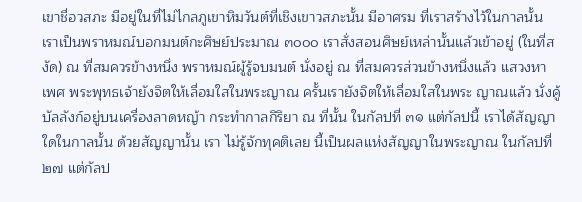เขาชื่อวสภะ มีอยู่ในที่ไม่ไกลภูเขาหิมวันต์ที่เชิงเขาวสภะนั้น มีอาศรม ที่เราสร้างไว้ในกาลนั้น เราเป็นพราหมณ์บอกมนต์กะศิษย์ประมาณ ๓๐๐๐ เราสั่งสอนศิษย์เหล่านั้นแล้วเข้าอยู่ (ในที่สงัด) ณ ที่สมควรข้างหนึ่ง พราหมณ์ผู้รู้จบมนต์ นั่งอยู่ ณ ที่สมควรส่วนข้างหนึ่งแล้ว แสวงหาเพศ พระพุทธเจ้ายังจิตให้เลื่อมใสในพระญาณ ครั้นเรายังจิตให้เลื่อมใสในพระ ญาณแล้ว นั่งคู้บัลลังก์อยู่บนเครื่องลาดหญ้า กระทำกาลกิริยา ณ ที่นั้น ในกัลปที่ ๓๑ แต่กัลปนี้ เราได้สัญญาใดในกาลนั้น ด้วยสัญญานั้น เรา ไม่รู้จักทุคติเลย นี้เป็นผลแห่งสัญญาในพระญาณ ในกัลปที่ ๒๗ แต่กัลป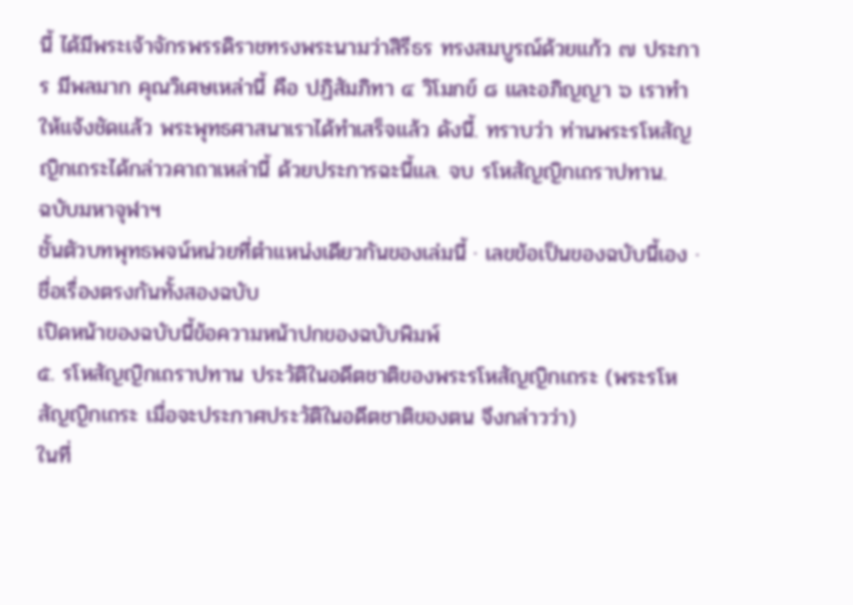นี้ ได้มีพระเจ้าจักรพรรดิราชทรงพระนามว่าสิรีธร ทรงสมบูรณ์ด้วยแก้ว ๗ ประการ มีพลมาก คุณวิเศษเหล่านี้ คือ ปฏิสัมภิทา ๔ วิโมกข์ ๘ และอภิญญา ๖ เราทำให้แจ้งชัดแล้ว พระพุทธศาสนาเราได้ทำเสร็จแล้ว ดังนี้. ทราบว่า ท่านพระรโหสัญญิกเถระได้กล่าวคาถาเหล่านี้ ด้วยประการฉะนี้แล. จบ รโหสัญญิกเถราปทาน.
ฉบับมหาจุฬาฯ
ชั้นตัวบทพุทธพจน์หน่วยที่ตำแหน่งเดียวกันของเล่มนี้ · เลขข้อเป็นของฉบับนี้เอง · ชื่อเรื่องตรงกันทั้งสองฉบับ
เปิดหน้าของฉบับนี้ข้อความหน้าปกของฉบับพิมพ์
๕. รโหสัญญิกเถราปทาน ประวัติในอดีตชาติของพระรโหสัญญิกเถระ (พระรโหสัญญิกเถระ เมื่อจะประกาศประวัติในอดีตชาติของตน จึงกล่าวว่า)
ในที่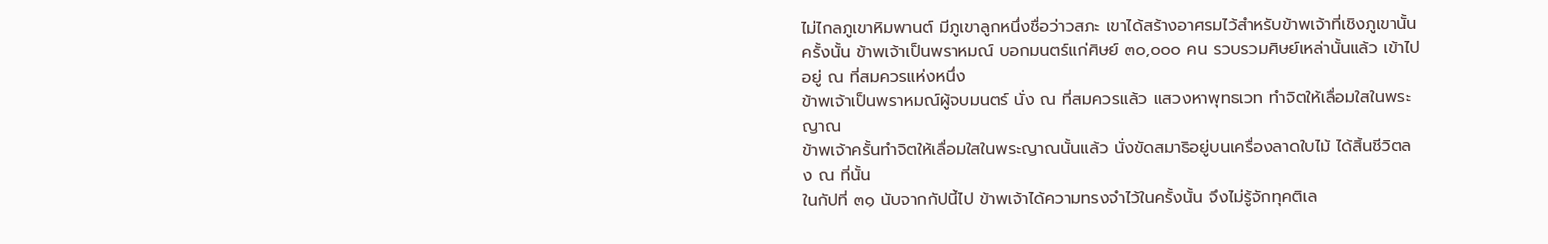ไม่ไกลภูเขาหิมพานต์ มีภูเขาลูกหนึ่งชื่อว่าวสภะ เขาได้สร้างอาศรมไว้สำหรับข้าพเจ้าที่เชิงภูเขานั้น
ครั้งนั้น ข้าพเจ้าเป็นพราหมณ์ บอกมนตร์แก่ศิษย์ ๓๐,๐๐๐ คน รวบรวมศิษย์เหล่านั้นแล้ว เข้าไปอยู่ ณ ที่สมควรแห่งหนึ่ง
ข้าพเจ้าเป็นพราหมณ์ผู้จบมนตร์ นั่ง ณ ที่สมควรแล้ว แสวงหาพุทธเวท ทำจิตให้เลื่อมใสในพระญาณ
ข้าพเจ้าครั้นทำจิตให้เลื่อมใสในพระญาณนั้นแล้ว นั่งขัดสมาธิอยู่บนเครื่องลาดใบไม้ ได้สิ้นชีวิตลง ณ ที่นั้น
ในกัปที่ ๓๑ นับจากกัปนี้ไป ข้าพเจ้าได้ความทรงจำไว้ในครั้งนั้น จึงไม่รู้จักทุคติเล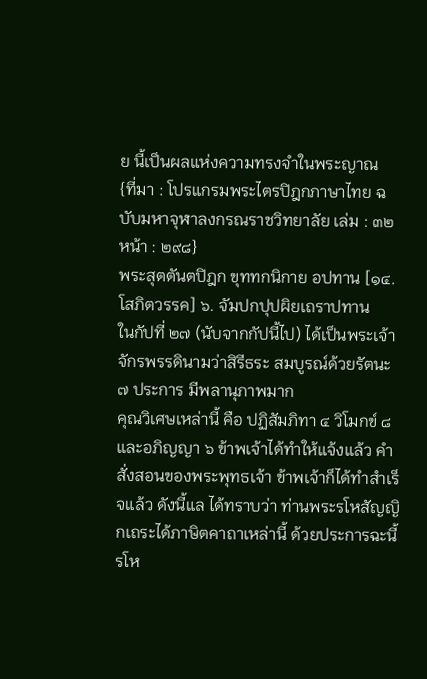ย นี้เป็นผลแห่งความทรงจำในพระญาณ
{ที่มา : โปรแกรมพระไตรปิฎกภาษาไทย ฉบับมหาจุฬาลงกรณราชวิทยาลัย เล่ม : ๓๒ หน้า : ๒๙๘}
พระสุตตันตปิฎก ขุททกนิกาย อปทาน [๑๔. โสภิตวรรค] ๖. จัมปกปุปผิยเถราปทาน
ในกัปที่ ๒๗ (นับจากกัปนี้ไป) ได้เป็นพระเจ้าจักรพรรดินามว่าสิรีธระ สมบูรณ์ด้วยรัตนะ ๗ ประการ มีพลานุภาพมาก
คุณวิเศษเหล่านี้ คือ ปฏิสัมภิทา ๔ วิโมกข์ ๘ และอภิญญา ๖ ข้าพเจ้าได้ทำให้แจ้งแล้ว คำสั่งสอนของพระพุทธเจ้า ข้าพเจ้าก็ได้ทำสำเร็จแล้ว ดังนี้แล ได้ทราบว่า ท่านพระรโหสัญญิกเถระได้ภาษิตคาถาเหล่านี้ ด้วยประการฉะนี้รโห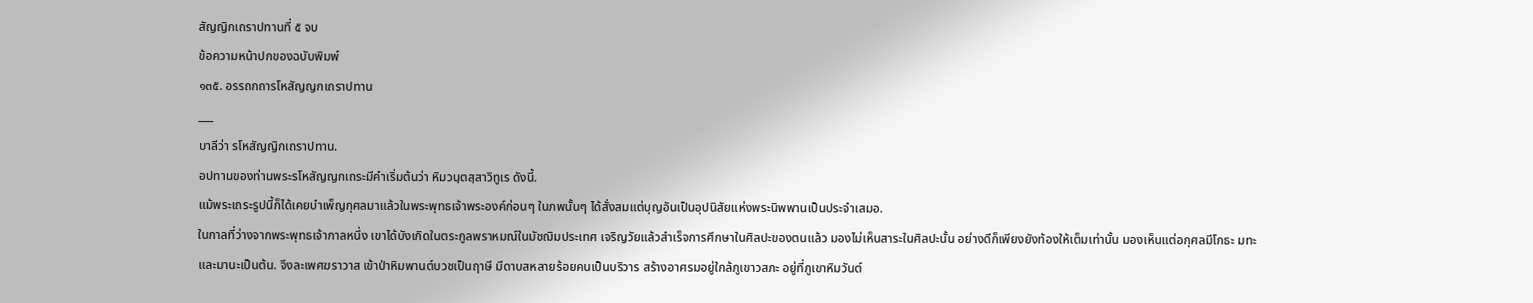สัญญิกเถราปทานที่ ๕ จบ
ข้อความหน้าปกของฉบับพิมพ์
๑๓๕. อรรถกถารโหสัญญกเถราปทาน
___
บาลีว่า รโหสัญญิกเถราปทาน.
อปทานของท่านพระรโหสัญญกเถระมีคำเริ่มต้นว่า หิมวนฺตสฺสาวิทูเร ดังนี้.
แม้พระเถระรูปนี้ก็ได้เคยบำเพ็ญกุศลมาแล้วในพระพุทธเจ้าพระองค์ก่อนๆ ในภพนั้นๆ ได้สั่งสมแต่บุญอันเป็นอุปนิสัยแห่งพระนิพพานเป็นประจำเสมอ.
ในกาลที่ว่างจากพระพุทธเจ้ากาลหนึ่ง เขาได้บังเกิดในตระกูลพราหมณ์ในมัชฌิมประเทศ เจริญวัยแล้วสำเร็จการศึกษาในศิลปะของตนแล้ว มองไม่เห็นสาระในศิลปะนั้น อย่างดีก็เพียงยังท้องให้เต็มเท่านั้น มองเห็นแต่อกุศลมีโกธะ มทะและมานะเป็นต้น. จึงละเพศฆราวาส เข้าป่าหิมพานต์บวชเป็นฤาษี มีดาบสหลายร้อยคนเป็นบริวาร สร้างอาศรมอยู่ใกล้ภูเขาวสภะ อยู่ที่ภูเขาหิมวันต์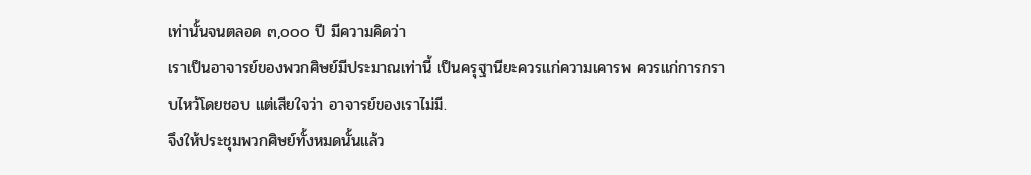เท่านั้นจนตลอด ๓,๐๐๐ ปี มีความคิดว่า
เราเป็นอาจารย์ของพวกศิษย์มีประมาณเท่านี้ เป็นครุฐานียะควรแก่ความเคารพ ควรแก่การกราบไหว้โดยชอบ แต่เสียใจว่า อาจารย์ของเราไม่มี.
จึงให้ประชุมพวกศิษย์ทั้งหมดนั้นแล้ว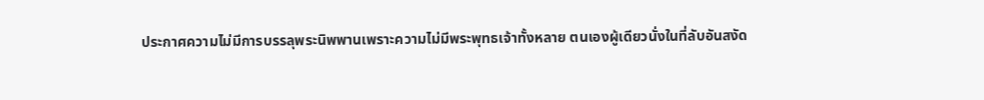ประกาศความไม่มีการบรรลุพระนิพพานเพราะความไม่มีพระพุทธเจ้าทั้งหลาย ตนเองผู้เดียวนั่งในที่ลับอันสงัด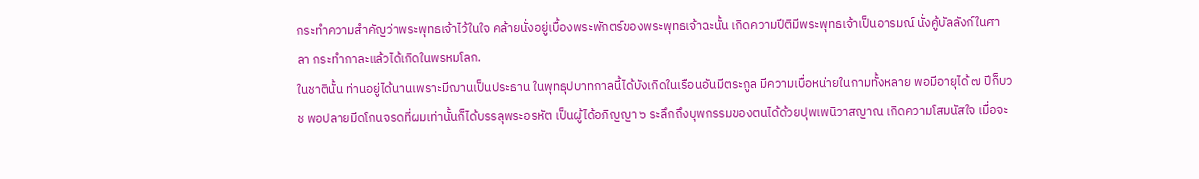กระทำความสำคัญว่าพระพุทธเจ้าไว้ในใจ คล้ายนั่งอยู่เบื้องพระพักตร์ของพระพุทธเจ้าฉะนั้น เกิดความปีติมีพระพุทธเจ้าเป็นอารมณ์ นั่งคู้บัลลังก์ในศาลา กระทำกาละแล้วได้เกิดในพรหมโลก.
ในชาตินั้น ท่านอยู่ได้นานเพราะมีฌานเป็นประธาน ในพุทธุปบาทกาลนี้ได้บังเกิดในเรือนอันมีตระกูล มีความเบื่อหน่ายในกามทั้งหลาย พอมีอายุได้ ๗ ปีก็บวช พอปลายมีดโกนจรดที่ผมเท่านั้นก็ได้บรรลุพระอรหัต เป็นผู้ได้อภิญญา ๖ ระลึกถึงบุพกรรมของตนได้ด้วยปุพเพนิวาสญาณ เกิดความโสมนัสใจ เมื่อจะ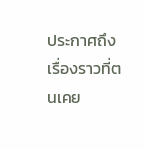ประกาศถึงเรื่องราวที่ตนเคย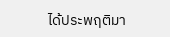ได้ประพฤติมา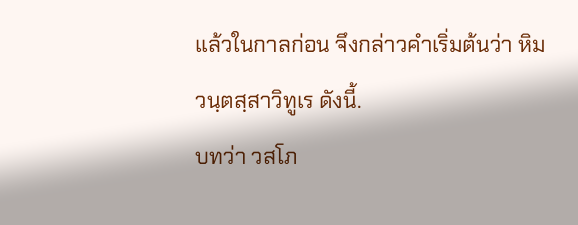แล้วในกาลก่อน จึงกล่าวคำเริ่มต้นว่า หิมวนฺตสฺสาวิทูเร ดังนี้.
บทว่า วสโภ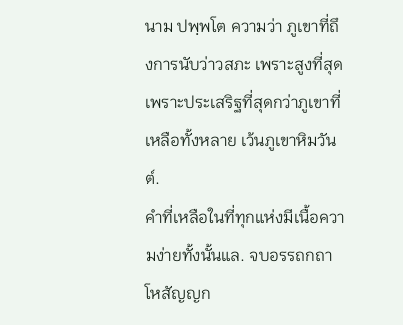นาม ปพฺพโต ความว่า ภูเขาที่ถึงการนับว่าวสภะ เพราะสูงที่สุด เพราะประเสริฐที่สุดกว่าภูเขาที่เหลือทั้งหลาย เว้นภูเขาหิมวันต์.
คำที่เหลือในที่ทุกแห่งมีเนื้อความง่ายทั้งนั้นแล. จบอรรถกถาโหสัญญก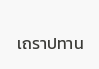เถราปทาน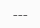---